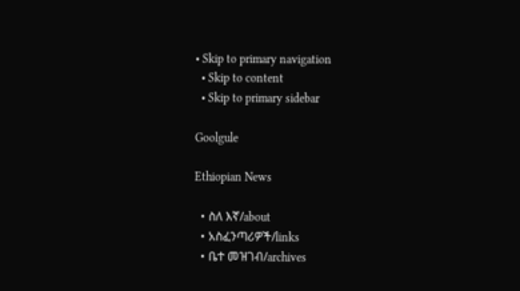• Skip to primary navigation
  • Skip to content
  • Skip to primary sidebar

Goolgule

Ethiopian News

  • ስለ እኛ/about
  • አስፈንጣሪዎች/links
  • ቤተ መዝገብ/archives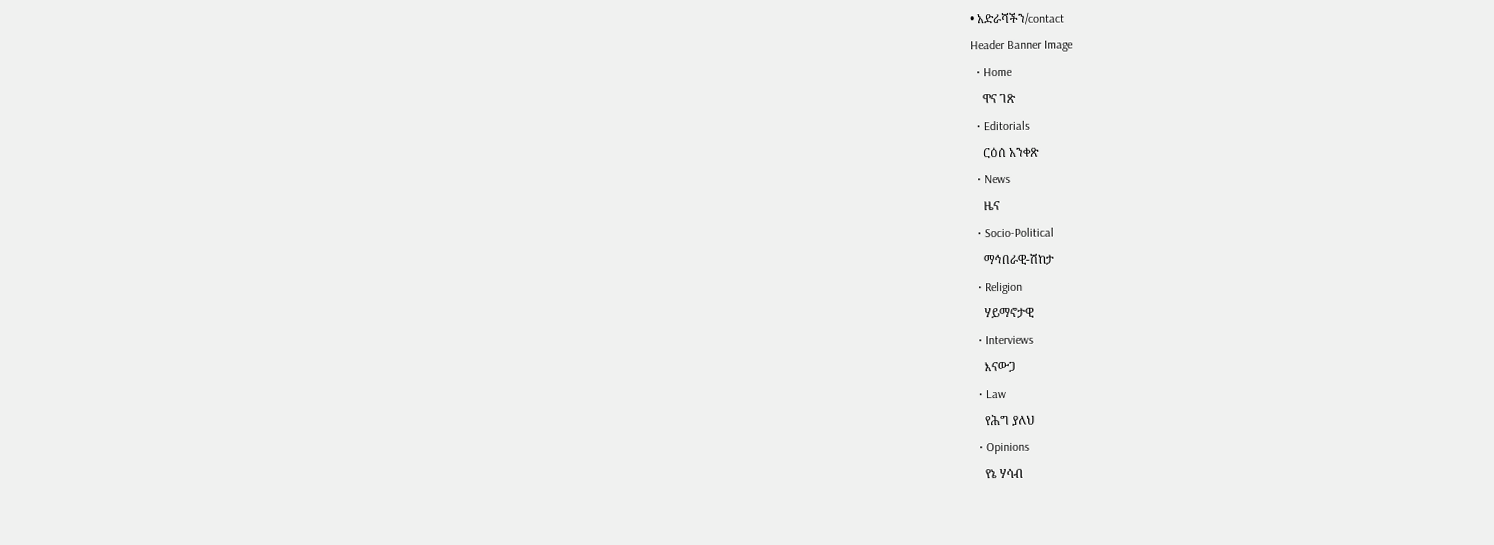• አድራሻችን/contact
Header Banner Image
  • Home
    ዋና ገጽ
  • Editorials
    ርዕሰ አንቀጽ
  • News
    ዜና
  • Socio-Political
    ማኅበራዊ-ሽከታ
  • Religion
    ሃይማኖታዊ
  • Interviews
    እናውጋ
  • Law
    የሕግ ያለህ
  • Opinions
    የኔ ሃሳብ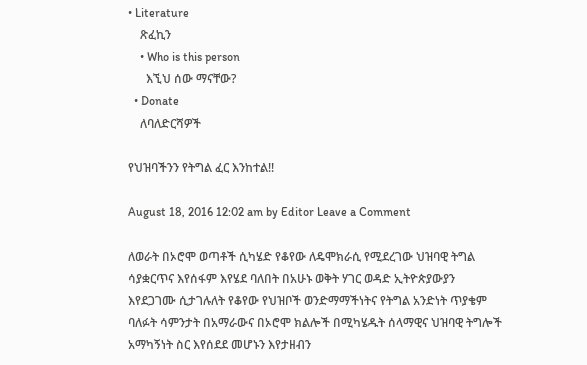• Literature
    ጽፈኪን
    • Who is this person
      እኚህ ሰው ማናቸው?
  • Donate
    ለባለድርሻዎች

የህዝባችንን የትግል ፈር እንከተል!!

August 18, 2016 12:02 am by Editor Leave a Comment

ለወራት በኦሮሞ ወጣቶች ሲካሄድ የቆየው ለዴሞክራሲ የሚደረገው ህዝባዊ ትግል ሳያቋርጥና እየሰፋም እየሄደ ባለበት በአሁኑ ወቅት ሃገር ወዳድ ኢትዮጵያውያን እየደጋገሙ ሲታገሉለት የቆየው የህዝቦች ወንድማማችነትና የትግል አንድነት ጥያቄም ባለፉት ሳምንታት በአማራውና በኦሮሞ ክልሎች በሚካሄዱት ሰላማዊና ህዝባዊ ትግሎች አማካኝነት ስር እየሰደደ መሆኑን እየታዘብን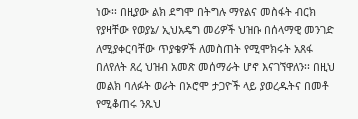ነው፡፡ በዚያው ልክ ደግሞ በትግሉ ማየልና መስፋት ብርክ የያዛቸው የወያኔ/ ኢህአዴግ መሪዎች ህዝቡ በሰላማዊ መንገድ ለሚያቀርባቸው ጥያቄዎች ለመስጠት የሚሞክሩት አጸፋ በለየለት ጸረ ህዝብ አመጽ መሰማራት ሆኖ እናገኘዋለን፡፡ በዚህ መልክ ባለፉት ወራት በኦሮሞ ታጋዮች ላይ ያወረዱትና በመቶ የሚቆጠሩ ንጹህ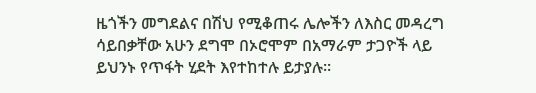ዜጎችን መግደልና በሽህ የሚቆጠሩ ሌሎችን ለእስር መዳረግ ሳይበቃቸው አሁን ደግሞ በኦሮሞም በአማራም ታጋዮች ላይ ይህንኑ የጥፋት ሂደት እየተከተሉ ይታያሉ፡፡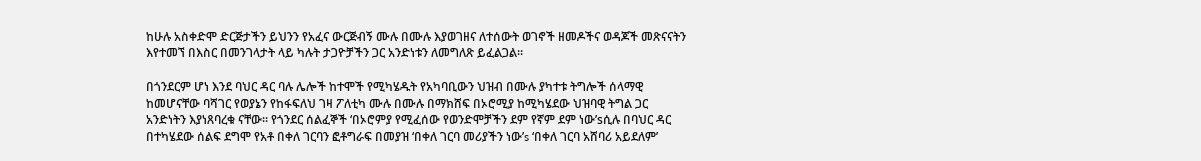ከሁሉ አስቀድሞ ድርጅታችን ይህንን የአፈና ውርጅብኝ ሙሉ በሙሉ እያወገዘና ለተሰውት ወገኖች ዘመዶችና ወዳጆች መጽናናትን እየተመኘ በእስር በመንገላታት ላይ ካሉት ታጋዮቻችን ጋር አንድነቱን ለመግለጽ ይፈልጋል፡፡

በጎንደርም ሆነ እንደ ባህር ዳር ባሉ ሌሎች ከተሞች የሚካሄዱት የአካባቢውን ህዝብ በሙሉ ያካተቱ ትግሎች ሰላማዊ ከመሆናቸው ባሻገር የወያኔን የከፋፍለህ ገዛ ፖለቲካ ሙሉ በሙሉ በማክሸፍ በኦሮሚያ ከሚካሄደው ህዝባዊ ትግል ጋር አንድነትን እያነጸባረቁ ናቸው፡፡ የጎንደር ሰልፈኞች ‘በኦሮምያ የሚፈሰው የወንድሞቻችን ደም የኛም ደም ነው’sሲሉ በባህር ዳር በተካሄደው ሰልፍ ደግሞ የአቶ በቀለ ገርባን ፎቶግራፍ በመያዝ ‘በቀለ ገርባ መሪያችን ነው’s ‘በቀለ ገርባ አሸባሪ አይደለም’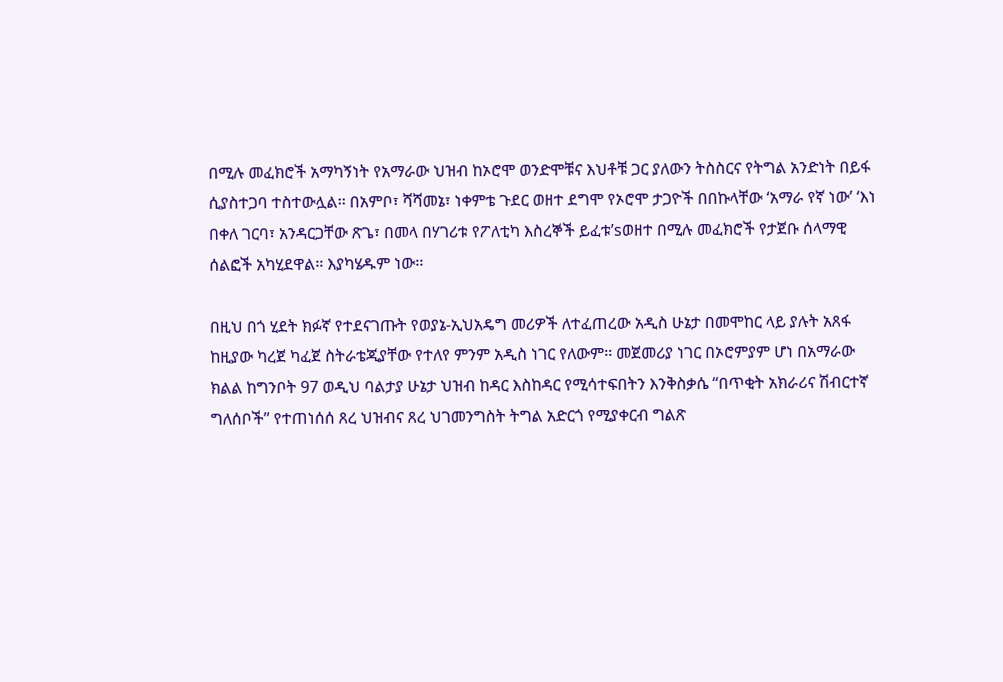በሚሉ መፈክሮች አማካኝነት የአማራው ህዝብ ከኦሮሞ ወንድሞቹና እህቶቹ ጋር ያለውን ትስስርና የትግል አንድነት በይፋ ሲያስተጋባ ተስተውሏል፡፡ በአምቦ፣ ሻሻመኔ፣ ነቀምቴ ጉደር ወዘተ ደግሞ የኦሮሞ ታጋዮች በበኩላቸው ‘አማራ የኛ ነው’ ‘እነ በቀለ ገርባ፣ አንዳርጋቸው ጽጌ፣ በመላ በሃገሪቱ የፖለቲካ እስረኞች ይፈቱ’sወዘተ በሚሉ መፈክሮች የታጀቡ ሰላማዊ ሰልፎች አካሂደዋል፡፡ እያካሄዱም ነው፡፡

በዚህ በጎ ሂደት ክፉኛ የተደናገጡት የወያኔ-ኢህአዴግ መሪዎች ለተፈጠረው አዲስ ሁኔታ በመሞከር ላይ ያሉት አጸፋ ከዚያው ካረጀ ካፈጀ ስትራቴጂያቸው የተለየ ምንም አዲስ ነገር የለውም፡፡ መጀመሪያ ነገር በኦሮምያም ሆነ በአማራው ክልል ከግንቦት 97 ወዲህ ባልታያ ሁኔታ ህዝብ ከዳር እስከዳር የሚሳተፍበትን እንቅስቃሴ ‘‘በጥቂት አክራሪና ሽብርተኛ ግለሰቦች’’ የተጠነሰሰ ጸረ ህዝብና ጸረ ህገመንግስት ትግል አድርጎ የሚያቀርብ ግልጽ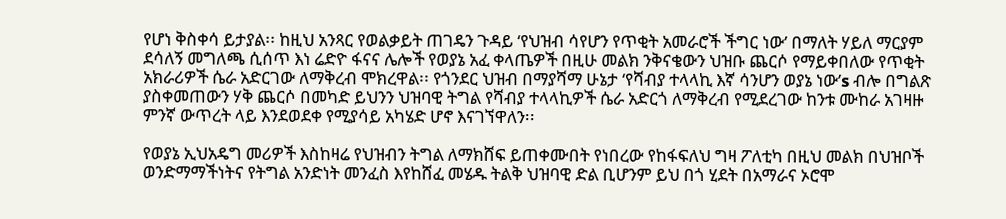የሆነ ቅስቀሳ ይታያል፡፡ ከዚህ አንጻር የወልቃይት ጠገዴን ጉዳይ ‘የህዝብ ሳየሆን የጥቂት አመራሮች ችግር ነው’ በማለት ሃይለ ማርያም ደሳለኝ መግለጫ ሲሰጥ እነ ሬድዮ ፋናና ሌሎች የወያኔ አፈ ቀላጤዎች በዚሁ መልክ ንቅናቄውን ህዝቡ ጨርሶ የማይቀበለው የጥቂት አክራሪዎች ሴራ አድርገው ለማቅረብ ሞክረዋል፡፡ የጎንደር ህዝብ በማያሻማ ሁኔታ ‘የሻብያ ተላላኪ እኛ ሳንሆን ወያኔ ነው’s ብሎ በግልጽ ያስቀመጠውን ሃቅ ጨርሶ በመካድ ይህንን ህዝባዊ ትግል የሻብያ ተላላኪዎች ሴራ አድርጎ ለማቅረብ የሚደረገው ከንቱ ሙከራ አገዛዙ ምንኛ ውጥረት ላይ እንደወደቀ የሚያሳይ አካሄድ ሆኖ እናገኘዋለን፡፡

የወያኔ ኢህአዴግ መሪዎች እስከዛሬ የህዝብን ትግል ለማክሸፍ ይጠቀሙበት የነበረው የከፋፍለህ ግዛ ፖለቲካ በዚህ መልክ በህዝቦች ወንድማማችነትና የትግል አንድነት መንፈስ እየከሸፈ መሄዱ ትልቅ ህዝባዊ ድል ቢሆንም ይህ በጎ ሂደት በአማራና ኦሮሞ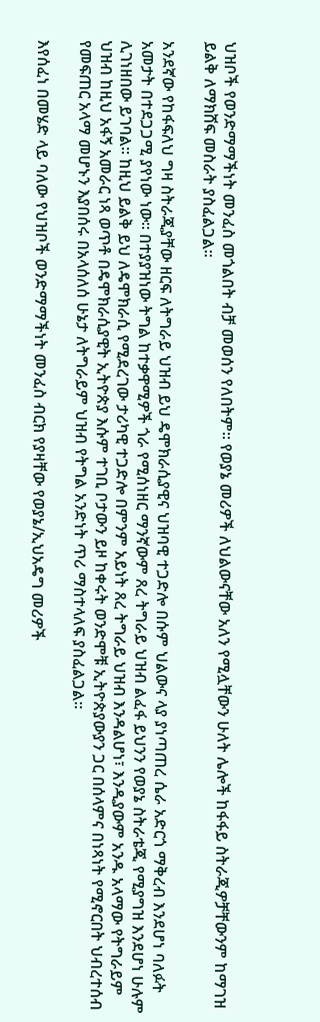ህዝቦች የወንድማማችነት መንፈስ መጎልበት ብቻ መወሰን የለበትም፡፡ የወያኔ መሪዎች ለህልውናቸው አለን የሚሏቸውን ሁለት ሌሎች ከፋፋይ ስትራጂዎቻቸውንም ከማገዝ ይልቅ ለማክሸፍ መስራት ያስፈልጋል፡፡

አንደኛው የከፋፍለህ ግዛ ስትራጂያቸው ዘርፍ ለትግራይ ህዝብ ይህ ዴሞክራሲያዊና ህዝባዊ ተጋድሎ በሱም ህልውና ላያ ያነጣጠረ ሴራ አድርጎ ማቅረብ እንደሆነ ባለፉት አመታት በተደጋጋሚ ያየነው ነው፡፡ በተያያዝነው ትግል ከተቃዋሚዎች ጎራ የሚሰነዘር ማንኛውም ጸረ ትግራይ ህዝብ ልፈፋ ይህንን የወያኔ ስትራቴጂ የሚያግዝ እንደሆነ ሁሉም ሊገነዘበው ይገባል፡፡ ከዚህ ይልቅ ይህ ለዴሞክራሲ የሚደረገው ታሪካዊ ተጋድሎ በምንም አይነት ጸረ ትግራይ ህዝብ እንዳልሆነ፣ እንዲያውም አንዱ አላማው የትግራይም ህዝብ ከዚህ አፋኝ አመራር ነጻ ወጥቶ በዴሞክራሲያዊት ኢትዮጵያ እሱም ተገቢ ቦታውን ይዞ ከቀሩት ወንድሞቹ ኢትዮጵያውያን ጋር በሰላምና በነጻነት የሚኖርበት ህብረተሰብ የመፍጠር አላማ መሆኑን እያበሰሩ በአላሰለሰ ሁኔታ ለትግራይም ህዝብ የትግል አንድነት ጥሪ ማስተላለፍ ያስፈልጋል፡፡

እየሰፈነ በመሄድ ላይ ባለው የህዝቦች ወንድማማችነት መንፈስ ብርክ የያዛቸው የወያኔ/ኢህአዴግ መሪዎች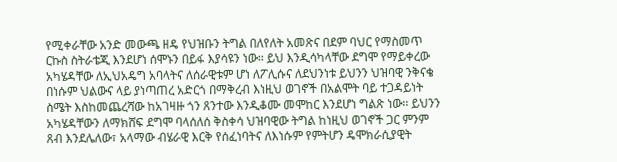የሚቀራቸው አንድ መውጫ ዘዴ የህዝቡን ትግል በለየለት አመጽና በደም ባህር የማስመጥ ርኩስ ስትራቴጂ እንደሆነ ሰሞኑን በይፋ እያሳዩን ነው፡፡ ይህ እንዲሳካላቸው ደግሞ የማይቀረው አካሄዳቸው ለኢህአዴግ አባላትና ለሰራዊቱም ሆነ ለፖሊሱና ለደህንነቱ ይህንን ህዝባዊ ንቅናቄ በነሱም ህልውና ላይ ያነጣጠረ አድርጎ በማቅረብ እነዚህ ወገኖች በአልሞት ባይ ተጋዳይነት ስሜት እስከመጨረሻው ከአገዛዙ ጎን ጸንተው እንዲቆሙ መሞከር እንደሆነ ግልጽ ነው፡፡ ይህንን አካሄዳቸውን ለማክሸፍ ደግሞ ባላሰለሰ ቅስቀሳ ህዝባዊው ትግል ከነዚህ ወገኖች ጋር ምንም ጸብ እንደሌለው፣ አላማው ብሄራዊ እርቅ የሰፈነባትና ለእነሱም የምትሆን ዴሞክራሲያዊት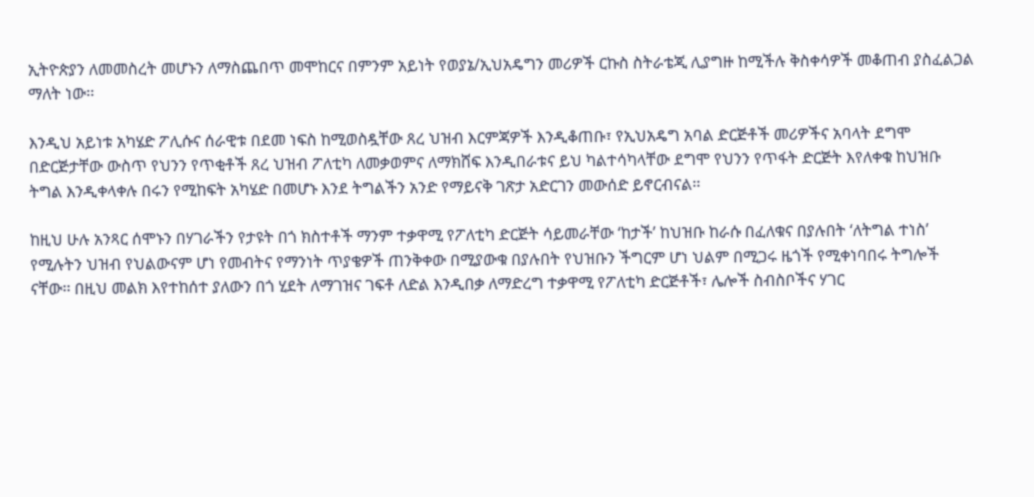ኢትዮጵያን ለመመስረት መሆኑን ለማስጨበጥ መሞከርና በምንም አይነት የወያኔ/ኢህአዴግን መሪዎች ርኩስ ስትራቴጂ ሊያግዙ ከሚችሉ ቅስቀሳዎች መቆጠብ ያስፈልጋል ማለት ነው፡፡

እንዲህ አይነቱ አካሄድ ፖሊሱና ሰራዊቱ በደመ ነፍስ ከሚወስዷቸው ጸረ ህዝብ እርምጃዎች እንዲቆጠቡ፣ የኢህአዴግ አባል ድርጅቶች መሪዎችና አባላት ደግሞ በድርጅታቸው ውስጥ የህንን የጥቂቶች ጸረ ህዝብ ፖለቲካ ለመቃወምና ለማክሸፍ እንዲበራቱና ይህ ካልተሳካላቸው ደግሞ የህንን የጥፋት ድርጅት እየለቀቁ ከህዝቡ ትግል እንዲቀላቀሉ በሩን የሚከፍት አካሄድ በመሆኑ እንደ ትግልችን አንድ የማይናቅ ገጽታ አድርገን መውሰድ ይኖርብናል፡፡

ከዚህ ሁሉ አንጻር ሰሞኑን በሃገራችን የታዩት በጎ ክስተቶች ማንም ተቃዋሚ የፖለቲካ ድርጅት ሳይመራቸው ‘ከታች’ ከህዝቡ ከራሱ በፈለቁና በያሉበት ‘ለትግል ተነስ’ የሚሉትን ህዝብ የህልውናም ሆነ የመብትና የማንነት ጥያቄዎች ጠንቅቀው በሚያውቁ በያሉበት የህዝቡን ችግርም ሆነ ህልም በሚጋሩ ዜጎች የሚቀነባበሩ ትግሎች ናቸው፡፡ በዚህ መልክ እየተከሰተ ያለውን በጎ ሂደት ለማገዝና ገፍቶ ለድል እንዲበቃ ለማድረግ ተቃዋሚ የፖለቲካ ድርጅቶች፣ ሌሎች ስብስቦችና ሃገር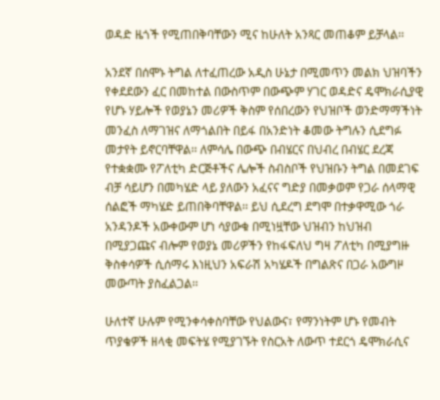ወዳድ ዜጎች የሚጠበቅባቸውን ሚና ከሁለት አንጻር መጠቆም ይቻላል፡፡

አንደኛ በሰሞኑ ትግል ለተፈጠረው አዲስ ሁኔታ በሚመጥን መልክ ህዝባችን የቀደደውን ፈር በመከተል በውስጥም በውጭም ሃገር ወዳድና ዴሞክራሲያዊ የሆኑ ሃይሎች የወያኔን መሪዎች ቅስም የሰበረውን የህዝቦች ወንድማማችነት መንፈስ ለማገዝና ለማጎልበት በይፋ በአንድነት ቆመው ትግሉን ሲደግፉ መታየት ይኖርባቸዋል፡፡ ለምሳሌ በውጭ በብሄርና በህብረ በብሄር ደረጃ የተቋቋሙ የፖለቲካ ድርጅቶችና ሌሎች ስብስቦች የህዝቡን ትግል በመደገፍ ብቻ ሳይሆን በመካሄድ ላይ ያለውን አፈናና ግድያ በመቃወም የጋራ ሰላማዊ ሰልፎች ማካሄድ ይጠበቅባቸዋል፡፡ ይህ ሲደረግ ደግሞ በተቃዋሚው ጎራ አንዳንዶች አውቀውም ሆነ ሳያውቁ በሚነዟቸው ህዝብን ከህዝብ በሚያጋጩና ብሎም የወያኔ መሪዎችን የከፋፍለህ ግዛ ፖለቲካ በሚያግዙ ቅስቀሳዎች ሲሰማሩ እነዚህን አፍራሽ አካሄዶች በግልጽና በጋራ አውግዞ መውጣት ያስፈልጋል፡፡

ሁለተኛ ሁሉም የሚንቀሳቀስባቸው የህልውና፣ የማንነትም ሆኑ የመብት ጥያቄዎች ዘላቂ መፍትሄ የሚያገኙት የስርአት ለውጥ ተደርጎ ዴሞክራሲና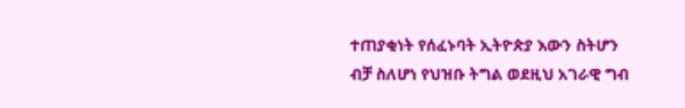ተጠያቂነት የሰፈኑባት ኢትዮጵያ እውን ስትሆን ብቻ ስለሆነ የህዝቡ ትግል ወደዚህ አገራዊ ግብ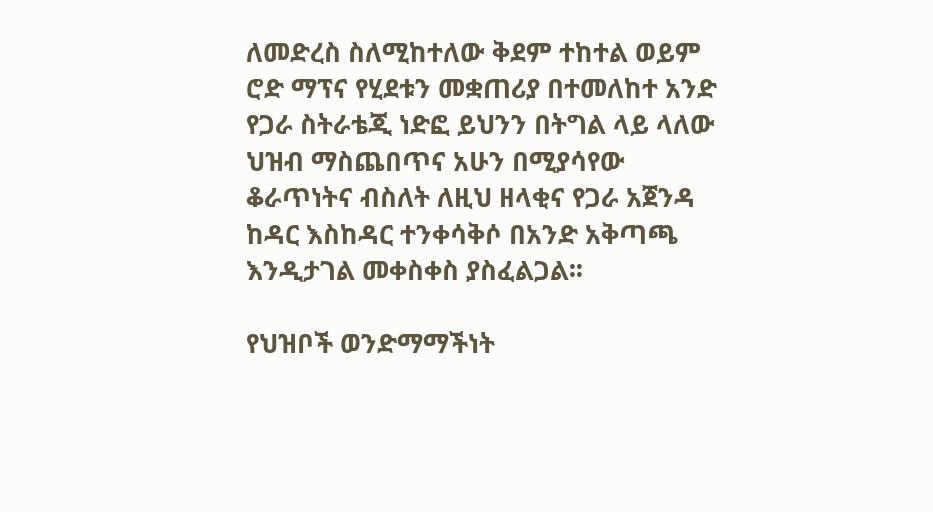ለመድረስ ስለሚከተለው ቅደም ተከተል ወይም ሮድ ማፕና የሂደቱን መቋጠሪያ በተመለከተ አንድ የጋራ ስትራቴጂ ነድፎ ይህንን በትግል ላይ ላለው ህዝብ ማስጨበጥና አሁን በሚያሳየው ቆራጥነትና ብስለት ለዚህ ዘላቂና የጋራ አጀንዳ ከዳር እስከዳር ተንቀሳቅሶ በአንድ አቅጣጫ እንዲታገል መቀስቀስ ያስፈልጋል፡፡

የህዝቦች ወንድማማችነት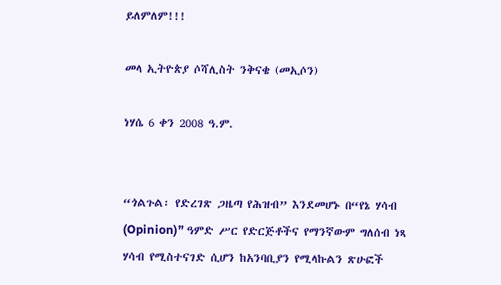ይለምለም!!!

መላ ኢትዮጵያ ሶሻሊስት ንቅናቄ (መኢሶን)

ነሃሴ 6 ቀን 2008 ዓ.ም.


“ጎልጉል፡ የድረገጽ ጋዜጣ የሕዝብ” እንደመሆኑ በ“የኔ ሃሳብ (Opinion)” ዓምድ ሥር የድርጅቶችና የማንኛውም ግለሰብ ነጻ ሃሳብ የሚስተናገድ ሲሆን ከአንባቢያን የሚላኩልን ጽሁፎች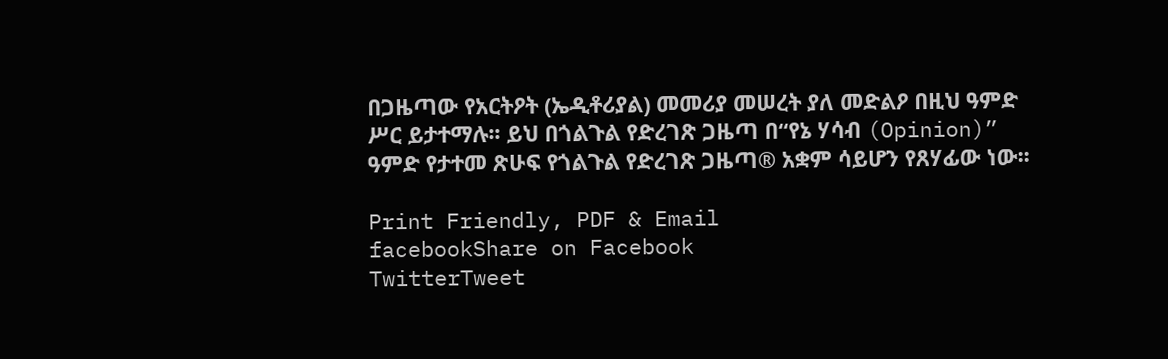በጋዜጣው የአርትዖት (ኤዲቶሪያል) መመሪያ መሠረት ያለ መድልዖ በዚህ ዓምድ ሥር ይታተማሉ፡፡ ይህ በጎልጉል የድረገጽ ጋዜጣ በ“የኔ ሃሳብ (Opinion)” ዓምድ የታተመ ጽሁፍ የጎልጉል የድረገጽ ጋዜጣ® አቋም ሳይሆን የጸሃፊው ነው፡፡

Print Friendly, PDF & Email
facebookShare on Facebook
TwitterTweet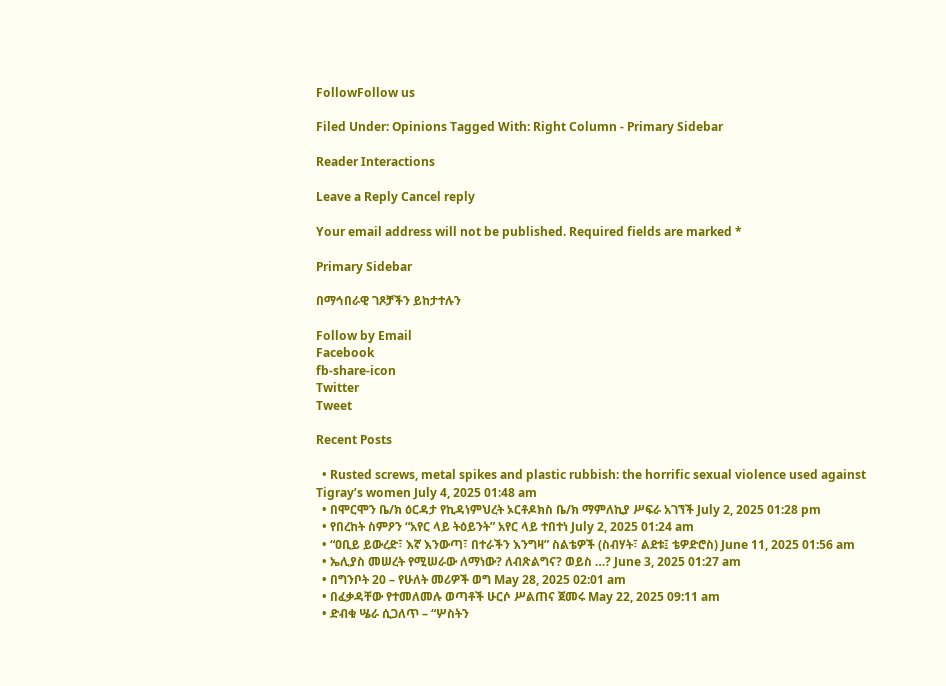FollowFollow us

Filed Under: Opinions Tagged With: Right Column - Primary Sidebar

Reader Interactions

Leave a Reply Cancel reply

Your email address will not be published. Required fields are marked *

Primary Sidebar

በማኅበራዊ ገጾቻችን ይከታተሉን

Follow by Email
Facebook
fb-share-icon
Twitter
Tweet

Recent Posts

  • Rusted screws, metal spikes and plastic rubbish: the horrific sexual violence used against Tigray’s women July 4, 2025 01:48 am
  • በሞርሞን ቤ/ክ ዕርዳታ የኪዳነምህረት ኦርቶዶክስ ቤ/ክ ማምለኪያ ሥፍራ አገኘች July 2, 2025 01:28 pm
  • የበረከት ስምዖን “አየር ላይ ትዕይንት” አየር ላይ ተበተነ July 2, 2025 01:24 am
  • “ዐቢይ ይውረድ፣ እኛ እንውጣ፣ በተራችን እንግዛ” ስልቴዎች (ስብሃት፣ ልደቱ፤ ቴዎድሮስ) June 11, 2025 01:56 am
  • ኤሊያስ መሠረት የሚሠራው ለማነው? ለብጽልግና? ወይስ …? June 3, 2025 01:27 am
  • በግንቦት 20 – የሁለት መሪዎች ወግ May 28, 2025 02:01 am
  • በፈቃዳቸው የተመለመሉ ወጣቶች ሁርሶ ሥልጠና ጀመሩ May 22, 2025 09:11 am
  • ድብቁ ሤራ ሲጋለጥ – “ሦስትን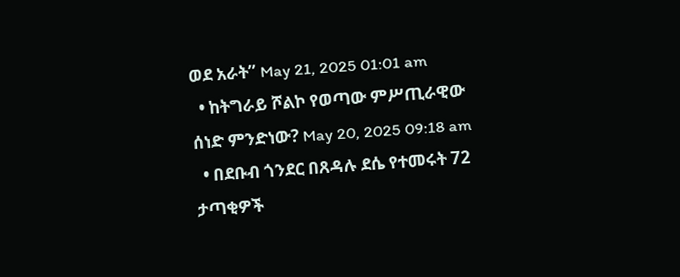ወደ አራት” May 21, 2025 01:01 am
  • ከትግራይ ሾልኮ የወጣው ምሥጢራዊው ሰነድ ምንድነው? May 20, 2025 09:18 am
  • በደቡብ ጎንደር በጸዳሉ ደሴ የተመሩት 72 ታጣቂዎች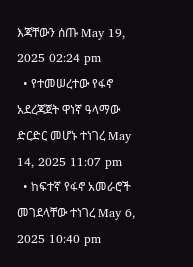እጃቸውን ሰጡ May 19, 2025 02:24 pm
  • የተመሠረተው የፋኖ አደረጃጀት ዋነኛ ዓላማው ድርድር መሆኑ ተነገረ May 14, 2025 11:07 pm
  • ከፍተኛ የፋኖ አመራሮች መገደላቸው ተነገረ May 6, 2025 10:40 pm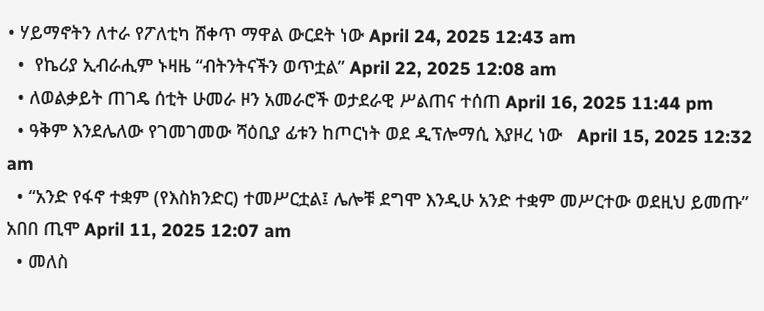• ሃይማኖትን ለተራ የፖለቲካ ሸቀጥ ማዋል ውርደት ነው April 24, 2025 12:43 am
  •  የኬሪያ ኢብራሒም ኑዛዜ “ብትንትናችን ወጥቷል” April 22, 2025 12:08 am
  • ለወልቃይት ጠገዴ ሰቲት ሁመራ ዞን አመራሮች ወታደራዊ ሥልጠና ተሰጠ April 16, 2025 11:44 pm
  • ዓቅም እንደሌለው የገመገመው ሻዕቢያ ፊቱን ከጦርነት ወደ ዲፕሎማሲ እያዞረ ነው   April 15, 2025 12:32 am
  • “አንድ የፋኖ ተቋም (የእስክንድር) ተመሥርቷል፤ ሌሎቹ ደግሞ እንዲሁ አንድ ተቋም መሥርተው ወደዚህ ይመጡ” አበበ ጢሞ April 11, 2025 12:07 am
  • መለስ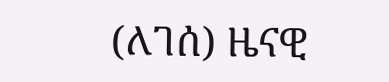(ለገሰ) ዜናዊ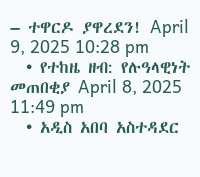– ተዋርዶ ያዋረደን! April 9, 2025 10:28 pm
  • የተከዜ ዘብ: የሉዓላዊነት መጠበቂያ April 8, 2025 11:49 pm
  • አዲስ አበባ አስተዳደር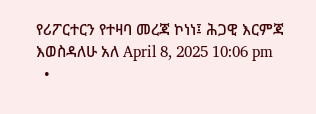የሪፖርተርን የተዛባ መረጃ ኮነነ፤ ሕጋዊ እርምጃ እወስዳለሁ አለ April 8, 2025 10:06 pm
  •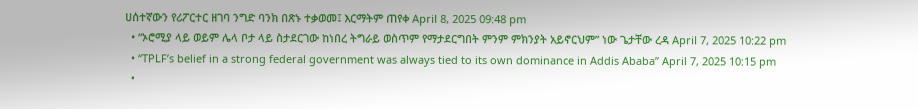ሀሰተኛውን የሪፖርተር ዘገባ ንግድ ባንክ በጽኑ ተቃወመ፤ እርማትም ጠየቀ April 8, 2025 09:48 pm
  • “ኦሮሚያ ላይ ወይም ሌላ ቦታ ላይ ስታደርገው ከነበረ ትግራይ ወስጥም የማታደርግበት ምንም ምክንያት አይኖርህም” ነው ጌታቸው ረዳ April 7, 2025 10:22 pm
  • “TPLF’s belief in a strong federal government was always tied to its own dominance in Addis Ababa” April 7, 2025 10:15 pm
  •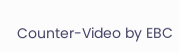Counter-Video by EBC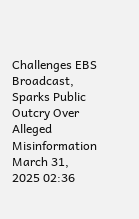Challenges EBS Broadcast, Sparks Public Outcry Over Alleged Misinformation March 31, 2025 02:36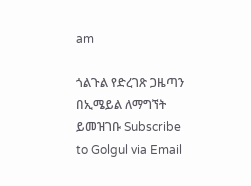am

ጎልጉል የድረገጽ ጋዜጣን በኢሜይል ለማግኘት ይመዝገቡ Subscribe to Golgul via Email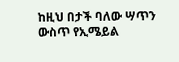ከዚህ በታች ባለው ሣጥን ውስጥ የኢሜይል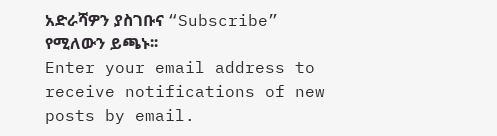አድራሻዎን ያስገቡና “Subscribe” የሚለውን ይጫኑ፡፡
Enter your email address to receive notifications of new posts by email.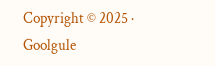Copyright © 2025 · Goolgule